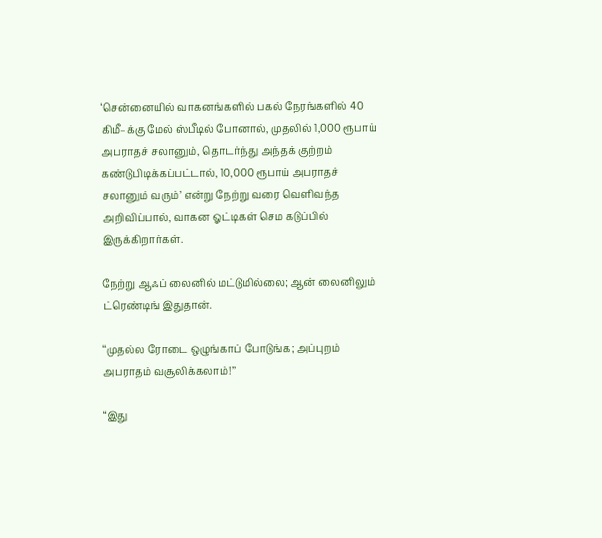‘சென்னையில் வாகனங்களில் பகல் நேரங்களில் 40 கிமீ–க்கு மேல் ஸ்பீடில் போனால், முதலில் 1,000 ரூபாய் அபராதச் சலானும், தொடர்ந்து அந்தக் குற்றம் கண்டுபிடிக்கப்பட்டால், 10,000 ரூபாய் அபராதச் சலானும் வரும்’ என்று நேற்று வரை வெளிவந்த அறிவிப்பால், வாகன ஓட்டிகள் செம கடுப்பில் இருக்கிறார்கள்.

நேற்று ஆஃப் லைனில் மட்டுமில்லை; ஆன் லைனிலும் ட்ரெண்டிங் இதுதான்.

‘‘முதல்ல ரோடை ஒழுங்காப் போடுங்க; அப்புறம் அபராதம் வசூலிக்கலாம்!’’

“இது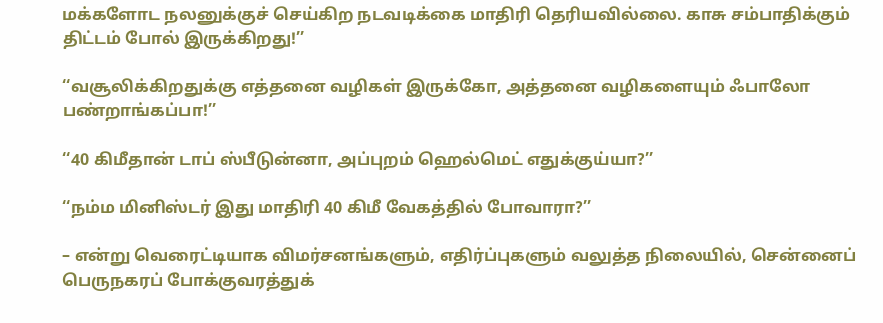மக்களோட நலனுக்குச் செய்கிற நடவடிக்கை மாதிரி தெரியவில்லை. காசு சம்பாதிக்கும் திட்டம் போல் இருக்கிறது!’’

‘‘வசூலிக்கிறதுக்கு எத்தனை வழிகள் இருக்கோ, அத்தனை வழிகளையும் ஃபாலோ பண்றாங்கப்பா!’’

‘‘40 கிமீதான் டாப் ஸ்பீடுன்னா, அப்புறம் ஹெல்மெட் எதுக்குய்யா?’’

‘‘நம்ம மினிஸ்டர் இது மாதிரி 40 கிமீ வேகத்தில் போவாரா?’’

– என்று வெரைட்டியாக விமர்சனங்களும், எதிர்ப்புகளும் வலுத்த நிலையில், சென்னைப் பெருநகரப் போக்குவரத்துக்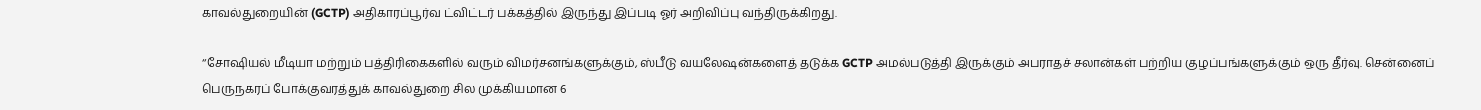காவல்துறையின் (GCTP) அதிகாரப்பூர்வ ட்விட்டர் பக்கத்தில் இருந்து இப்படி ஓர் அறிவிப்பு வந்திருக்கிறது.

‘‘சோஷியல் மீடியா மற்றும் பத்திரிகைகளில் வரும் விமர்சனங்களுக்கும், ஸ்பீடு வயலேஷன்களைத் தடுக்க GCTP அமல்படுத்தி இருக்கும் அபராதச் சலான்கள் பற்றிய குழப்பங்களுக்கும் ஒரு தீர்வு. சென்னைப் பெருநகரப் போக்குவரத்துக் காவல்துறை சில முக்கியமான 6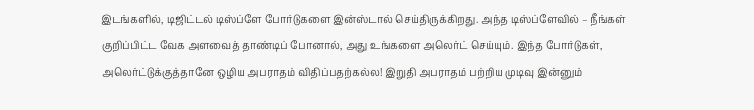இடங்களில், டிஜிட்டல் டிஸ்ப்ளே போர்டுகளை இன்ஸ்டால் செய்திருக்கிறது. அந்த டிஸ்ப்ளேவில் – நீங்கள் குறிப்பிட்ட வேக அளவைத் தாண்டிப் போனால், அது உங்களை அலெர்ட் செய்யும். இந்த போர்டுகள், அலெர்ட்டுக்குத்தானே ஒழிய அபராதம் விதிப்பதற்கல்ல! இறுதி அபராதம் பற்றிய முடிவு இன்னும்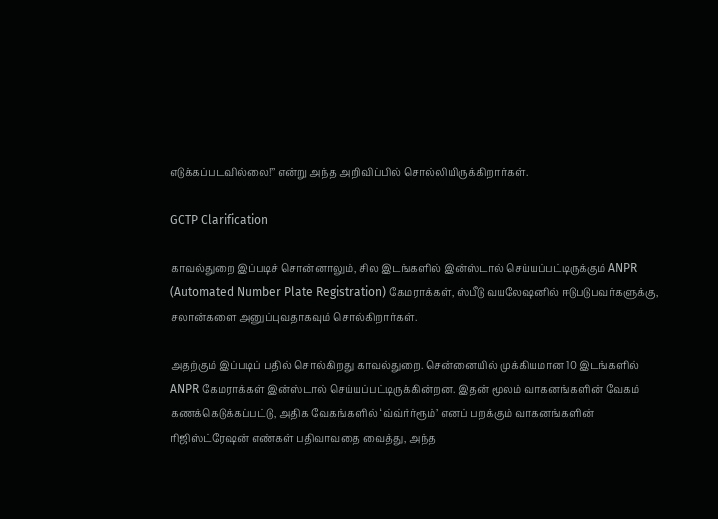எடுக்கப்படவில்லை!’’ என்று அந்த அறிவிப்பில் சொல்லியிருக்கிறார்கள்.

GCTP Clarification

காவல்துறை இப்படிச் சொன்னாலும், சில இடங்களில் இன்ஸ்டால் செய்யப்பட்டிருக்கும் ANPR (Automated Number Plate Registration) கேமராக்கள், ஸ்பீடு வயலேஷனில் ஈடுபடுபவர்களுக்கு, சலான்களை அனுப்புவதாகவும் சொல்கிறார்கள்.

அதற்கும் இப்படிப் பதில் சொல்கிறது காவல்துறை. சென்னையில் முக்கியமான 10 இடங்களில் ANPR கேமராக்கள் இன்ஸ்டால் செய்யப்பட்டிருக்கின்றன. இதன் மூலம் வாகனங்களின் வேகம் கணக்கெடுக்கப்பட்டு, அதிக வேகங்களில் ‘வ்வ்ர்ர்ரூம்’ எனப் பறக்கும் வாகனங்களின் ரிஜிஸ்ட்ரேஷன் எண்கள் பதிவாவதை வைத்து, அந்த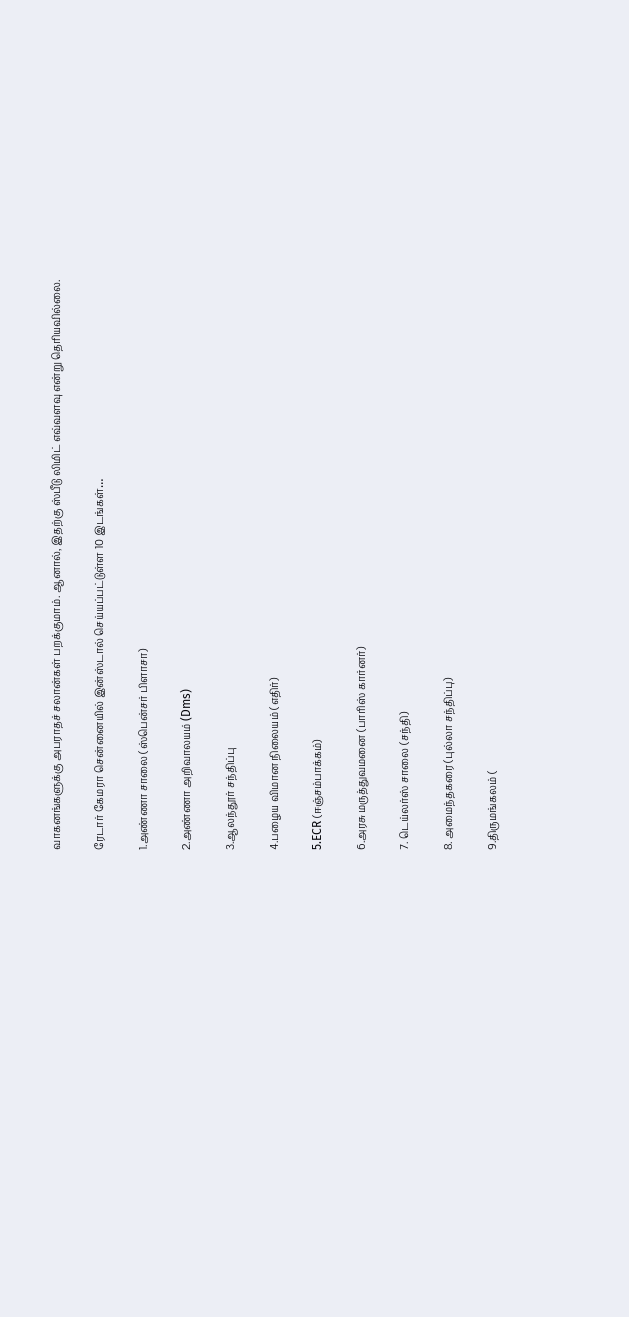வாகனங்களுக்கு அபராதச் சலான்கள் பறக்குமாம். ஆனால், இதற்கு ஸ்பீடு லிமிட் எவ்வளவு என்று தெரியவில்லை.

ரேடார் கேமரா சென்னையில் இன்ஸ்டால் செய்யப்பட்டுள்ள 10 இடங்கள்…

1.அண்ணா சாலை (ஸ்பென்சர் பிளாசா)

2.அண்ணா அறிவாலயம் (Dms)

3.ஆலந்தூர் சந்திப்பு

4.பழைய விமான நிலையம் (எதிர்)

5.ECR (ஈஞ்சம்பாக்கம்)

6.அரசு மருத்துவமனை (பாரிஸ் கார்னர்)

7. டெய்லர்ஸ் சாலை (சந்தி)

8. அமைந்தகரை (புல்லா சந்திப்பு)

9.திருமங்கலம் (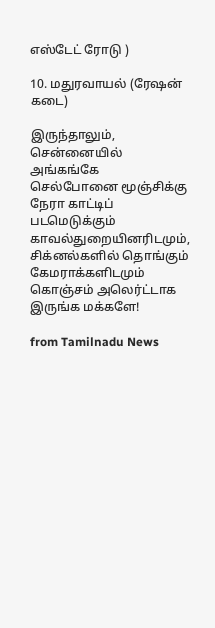எஸ்டேட் ரோடு )

10. மதுரவாயல் (ரேஷன் கடை)

இருந்தாலும், சென்னையில் அங்கங்கே செல்போனை மூஞ்சிக்கு நேரா காட்டிப் படமெடுக்கும் காவல்துறையினரிடமும், சிக்னல்களில் தொங்கும் கேமராக்களிடமும் கொஞ்சம் அலெர்ட்டாக இருங்க மக்களே!

from Tamilnadu News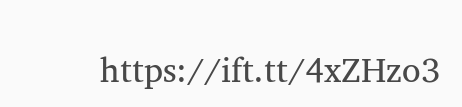https://ift.tt/4xZHzo3